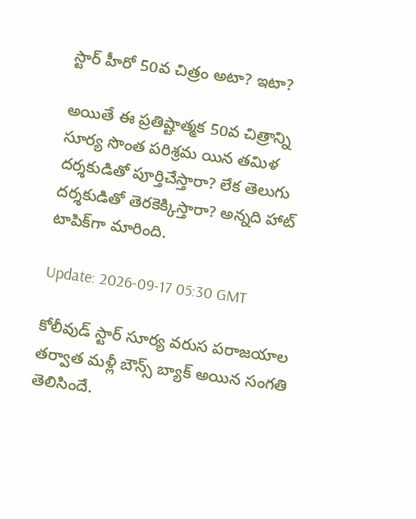స్టార్ హీరో 50వ చిత్రం అటా? ఇటా?

అయితే ఈ ప్రతిష్టాత్మక 50వ చిత్రాన్ని సూర్య సొంత ప‌రిశ్ర‌మ యిన తమిళ దర్శకుడితో పూర్తిచేస్తారా? లేక తెలుగు దర్శకుడితో తెరకెక్కిస్తారా? అన్నది హాట్ టాపిక్‌గా మారింది.

Update: 2026-09-17 05:30 GMT

కోలీవుడ్ స్టార్ సూర్య వ‌రుస ప‌రాజ‌యాల త‌ర్వాత మ‌ళ్లీ బౌన్స్ బ్యాక్ అయిన సంగ‌తి తెలిసిందే.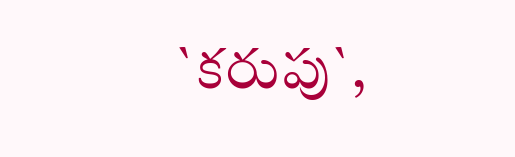`క‌రుపు`,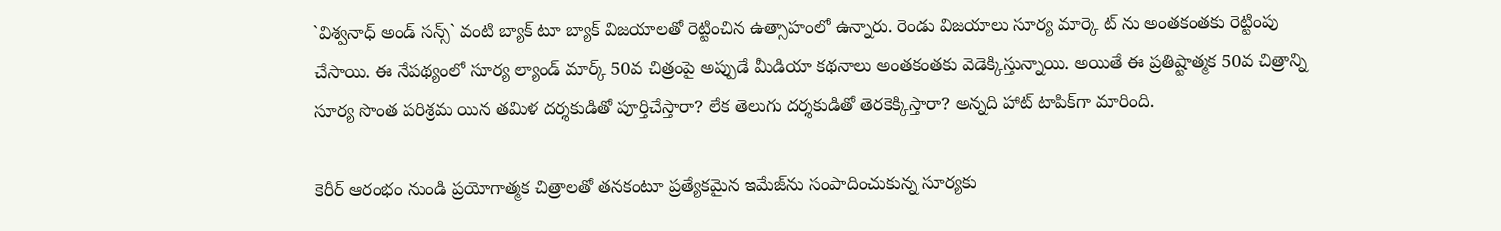`విశ్వ‌నాధ్ అండ్ స‌న్స్` వంటి బ్యాక్ టూ బ్యాక్ విజ‌యాల‌తో రెట్టించిన ఉత్సాహంలో ఉన్నారు. రెండు విజ‌యాలు సూర్య మార్కె ట్ ను అంత‌కంత‌కు రెట్టింపు చేసాయి. ఈ నేప‌థ్యంలో సూర్య ల్యాండ్ మార్క్ 50వ చిత్రంపై అప్పుడే మీడియా క‌థ‌నాలు అంత‌కంత‌కు వెడెక్కిస్తున్నాయి. అయితే ఈ ప్రతిష్టాత్మక 50వ చిత్రాన్ని సూర్య సొంత ప‌రిశ్ర‌మ యిన తమిళ దర్శకుడితో పూర్తిచేస్తారా? లేక తెలుగు దర్శకుడితో తెరకెక్కిస్తారా? అన్నది హాట్ టాపిక్‌గా మారింది.

కెరీర్ ఆరంభం నుండి ప్రయోగాత్మక చిత్రాలతో తనకంటూ ప్రత్యేకమైన ఇమేజ్‌ను సంపాదించుకున్న సూర్యకు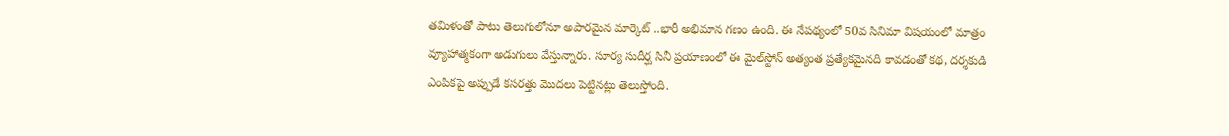తమిళంతో పాటు తెలుగులోనూ అపారమైన మార్కెట్ ..భారీ అభిమాన గణం ఉంది. ఈ నేప‌థ్యంలో 50వ సినిమా విషయంలో మాత్రం వ్యూహాత్మకంగా అడుగులు వేస్తున్నారు. సూర్య‌ సుదీర్ఘ సినీ ప్రయాణంలో ఈ మైల్‌స్టోన్ అత్యంత ప్రత్యేకమైనది కావడంతో కథ, దర్శకుడి ఎంపికపై అప్పుడే కసరత్తు మొద‌లు పెట్టిన‌ట్లు తెలుస్తోంది.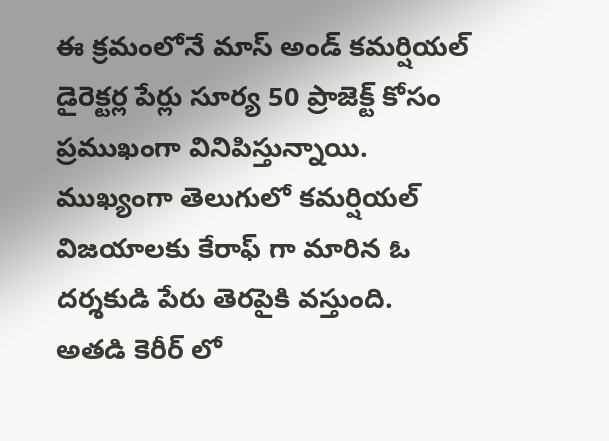ఈ క్రమంలోనే మాస్ అండ్ కమర్షియల్ డైరెక్టర్ల పేర్లు సూర్య 50 ప్రాజెక్ట్ కోసం ప్రముఖంగా వినిపిస్తున్నాయి. ముఖ్యంగా తెలుగులో కమర్షియల్ విజ‌యాల‌కు కేరాఫ్ గా మారిన‌ ఓ ద‌ర్శ‌కుడి పేరు తెర‌పైకి వ‌స్తుంది. అత‌డి కెరీర్ లో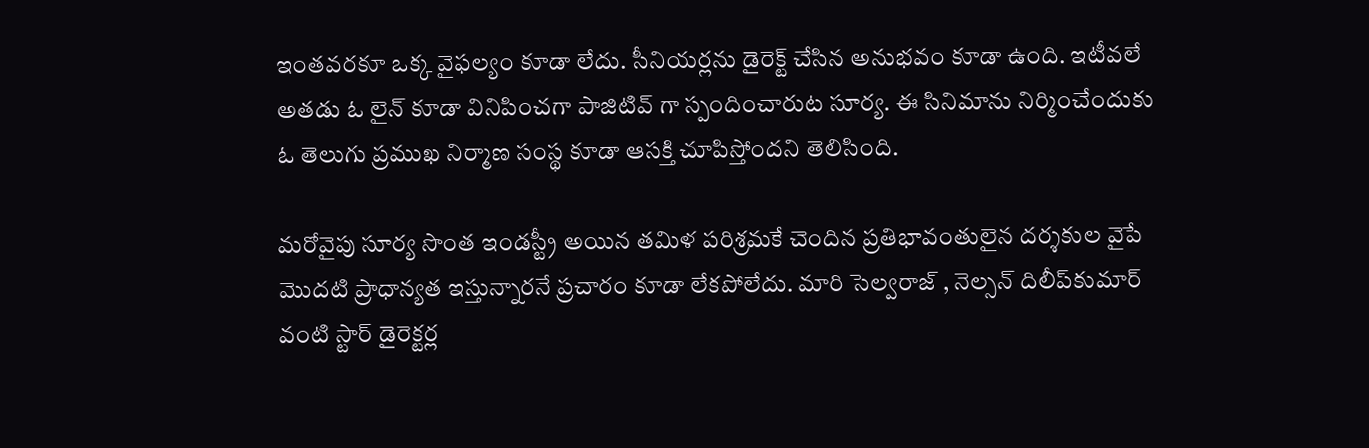ఇంత‌వ‌ర‌కూ ఒక్క వైఫ‌ల్యం కూడా లేదు. సీనియ‌ర్ల‌ను డైరెక్ట్ చేసిన అనుభ‌వం కూడా ఉంది. ఇటీవ‌లే అత‌డు ఓ లైన్ కూడా వినిపించ‌గా పాజిటివ్ గా స్పందించారుట సూర్య‌. ఈ సినిమాను నిర్మించేందుకు ఓ తెలుగు ప్రముఖ నిర్మాణ సంస్థ కూడా ఆసక్తి చూపిస్తోంద‌ని తెలిసింది.

మరోవైపు సూర్య సొంత ఇండస్ట్రీ అయిన తమిళ పరిశ్రమకే చెందిన ప్రతిభావంతులైన దర్శకుల వైపే మొదటి ప్రాధాన్యత ఇస్తున్నార‌నే ప్ర‌చారం కూడా లేక‌పోలేదు. మారి సెల్వరాజ్ , నెల్సన్ దిలీప్‌కుమార్ వంటి స్టార్ డైరెక్టర్ల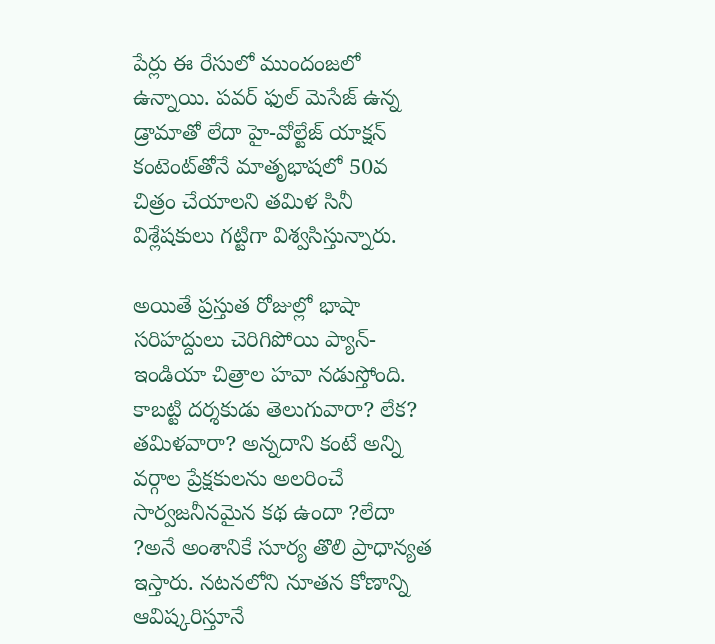పేర్లు ఈ రేసులో ముందంజలో ఉన్నాయి. పవర్ ఫుల్ మెసేజ్ ఉన్న డ్రామాతో లేదా హై-వోల్టేజ్ యాక్షన్ కంటెంట్‌తోనే మాతృభాషలో 50వ చిత్రం చేయాల‌ని తమిళ సినీ విశ్లేషకులు గట్టిగా విశ్వసిస్తున్నారు.

అయితే ప్రస్తుత రోజుల్లో భాషా సరిహద్దులు చెరిగిపోయి ప్యాన్-ఇండియా చిత్రాల హవా నడుస్తోంది. కాబట్టి దర్శకుడు తెలుగువారా? లేక? తమిళవారా? అన్నదాని కంటే అన్ని వర్గాల ప్రేక్షకులను అలరించే సార్వజనీనమైన కథ ఉందా ?లేదా ?అనే అంశానికే సూర్య తొలి ప్రాధాన్యత ఇస్తారు. నటనలోని నూతన కోణాన్ని ఆవిష్కరిస్తూనే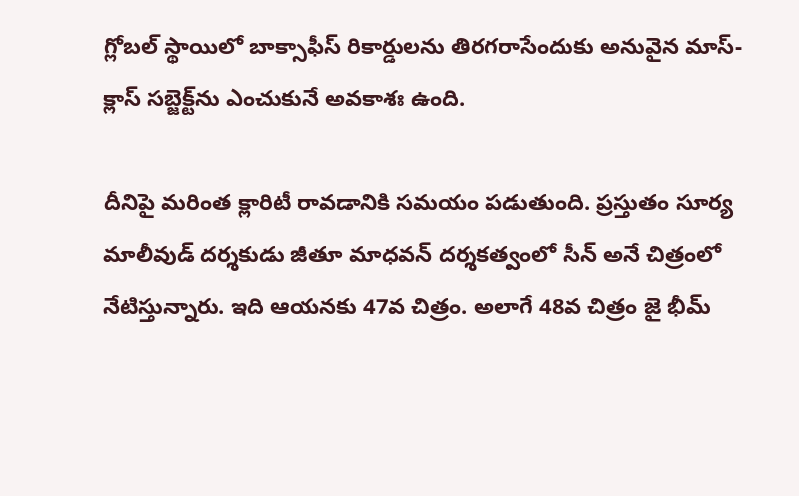గ్లోబల్ స్థాయిలో బాక్సాఫీస్ రికార్డులను తిరగరాసేందుకు అనువైన మాస్-క్లాస్ సబ్జెక్ట్‌ను ఎంచుకునే అవ‌కాశః ఉంది.

దీనిపై మ‌రింత క్లారిటీ రావ‌డానికి స‌మ‌యం ప‌డుతుంది. ప్ర‌స్తుతం సూర్య మాలీవుడ్ ద‌ర్శ‌కుడు జీతూ మాధ‌వ‌న్ ద‌ర్శ‌క‌త్వంలో సీన్ అనే చిత్రంలో నేటిస్తున్నారు. ఇది ఆయ‌న‌కు 47వ చిత్రం. అలాగే 48వ చిత్రం జై భీమ్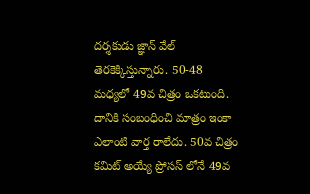ద‌ర్శ‌కుడు జ్ఞాన్ వేల్ తెర‌కెక్కిస్తున్నారు. 50-48 మ‌ధ్య‌లో 49వ చిత్రం ఒక‌టుంది. దానికి సంబంధించి మాత్రం ఇంకా ఎలాంటి వార్త రాలేదు. 50వ చిత్రం క‌మిట్ అయ్యే ప్రోస‌స్ లోనే 49వ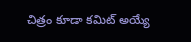చిత్రం కూడా క‌మిట్ అయ్యే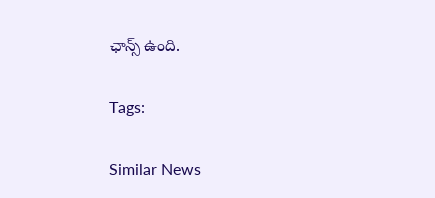ఛాన్స్ ఉంది.

Tags:

Similar News